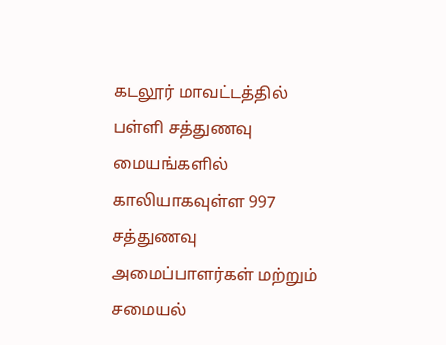கடலூர் மாவட்டத்தில் பள்ளி சத்துணவு மையங்களில் காலியாகவுள்ள 997 சத்துணவு அமைப்பாளர்கள் மற்றும் சமையல்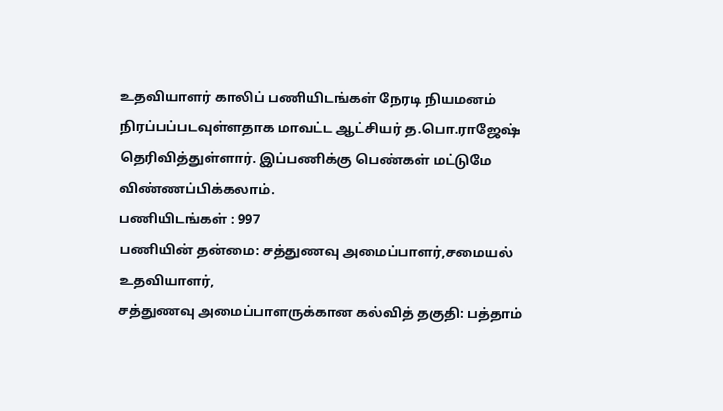உதவியாளர் காலிப் பணியிடங்கள் நேரடி நியமனம் நிரப்பப்படவுள்ளதாக மாவட்ட ஆட்சியர் த.பொ.ராஜேஷ் தெரிவித்துள்ளார். இப்பணிக்கு பெண்கள் மட்டுமே விண்ணப்பிக்கலாம்.
பணியிடங்கள் : 997
பணியின் தன்மை: சத்துணவு அமைப்பாளர்,சமையல் உதவியாளர்,
சத்துணவு அமைப்பாளருக்கான கல்வித் தகுதி: பத்தாம்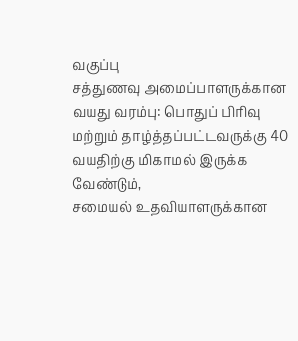வகுப்பு
சத்துணவு அமைப்பாளருக்கான வயது வரம்பு: பொதுப் பிரிவு மற்றும் தாழ்த்தப்பட்டவருக்கு 40 வயதிற்கு மிகாமல் இருக்க வேண்டும்,
சமையல் உதவியாளருக்கான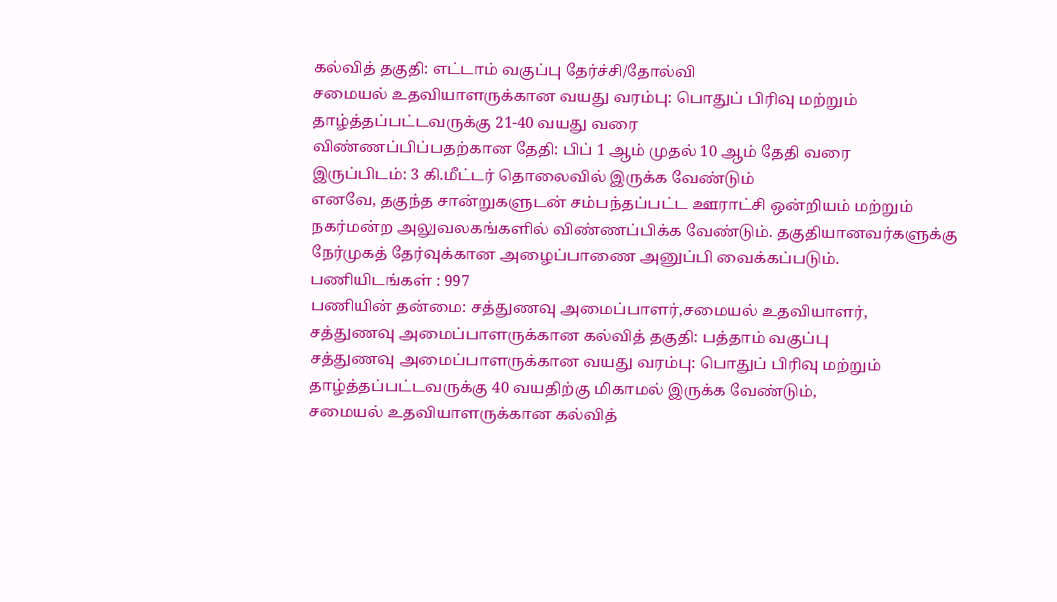கல்வித் தகுதி: எட்டாம் வகுப்பு தேர்ச்சி/தோல்வி
சமையல் உதவியாளருக்கான வயது வரம்பு: பொதுப் பிரிவு மற்றும் தாழ்த்தப்பட்டவருக்கு 21-40 வயது வரை
விண்ணப்பிப்பதற்கான தேதி: பிப் 1 ஆம் முதல் 10 ஆம் தேதி வரை
இருப்பிடம்: 3 கி.மீட்டர் தொலைவில் இருக்க வேண்டும்
எனவே, தகுந்த சான்றுகளுடன் சம்பந்தப்பட்ட ஊராட்சி ஒன்றியம் மற்றும் நகர்மன்ற அலுவலகங்களில் விண்ணப்பிக்க வேண்டும். தகுதியானவர்களுக்கு நேர்முகத் தேர்வுக்கான அழைப்பாணை அனுப்பி வைக்கப்படும்.
பணியிடங்கள் : 997
பணியின் தன்மை: சத்துணவு அமைப்பாளர்,சமையல் உதவியாளர்,
சத்துணவு அமைப்பாளருக்கான கல்வித் தகுதி: பத்தாம் வகுப்பு
சத்துணவு அமைப்பாளருக்கான வயது வரம்பு: பொதுப் பிரிவு மற்றும் தாழ்த்தப்பட்டவருக்கு 40 வயதிற்கு மிகாமல் இருக்க வேண்டும்,
சமையல் உதவியாளருக்கான கல்வித்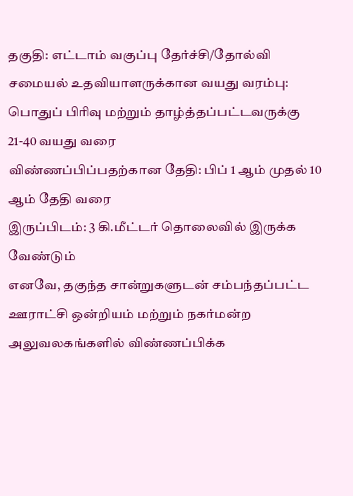தகுதி: எட்டாம் வகுப்பு தேர்ச்சி/தோல்வி
சமையல் உதவியாளருக்கான வயது வரம்பு: பொதுப் பிரிவு மற்றும் தாழ்த்தப்பட்டவருக்கு 21-40 வயது வரை
விண்ணப்பிப்பதற்கான தேதி: பிப் 1 ஆம் முதல் 10 ஆம் தேதி வரை
இருப்பிடம்: 3 கி.மீட்டர் தொலைவில் இருக்க வேண்டும்
எனவே, தகுந்த சான்றுகளுடன் சம்பந்தப்பட்ட ஊராட்சி ஒன்றியம் மற்றும் நகர்மன்ற அலுவலகங்களில் விண்ணப்பிக்க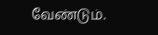வேண்டும்.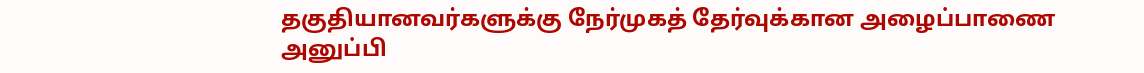தகுதியானவர்களுக்கு நேர்முகத் தேர்வுக்கான அழைப்பாணை அனுப்பி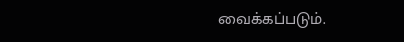வைக்கப்படும்.